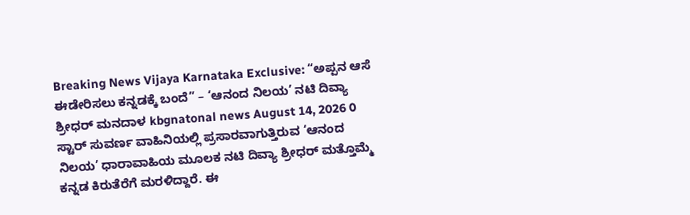Breaking News Vijaya Karnataka Exclusive: “ಅಪ್ಪನ ಆಸೆ ಈಡೇರಿಸಲು ಕನ್ನಡಕ್ಕೆ ಬಂದೆ” – ‘ಆನಂದ ನಿಲಯ’ ನಟಿ ದಿವ್ಯಾ ಶ್ರೀಧರ್ ಮನದಾಳ kbgnatonal news August 14, 2026 0 ಸ್ಟಾರ್ ಸುವರ್ಣ ವಾಹಿನಿಯಲ್ಲಿ ಪ್ರಸಾರವಾಗುತ್ತಿರುವ ‘ಆನಂದ ನಿಲಯ’ ಧಾರಾವಾಹಿಯ ಮೂಲಕ ನಟಿ ದಿವ್ಯಾ ಶ್ರೀಧರ್ ಮತ್ತೊಮ್ಮೆ ಕನ್ನಡ ಕಿರುತೆರೆಗೆ ಮರಳಿದ್ದಾರೆ. ಈ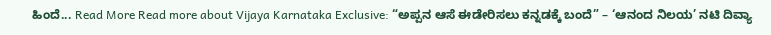ಹಿಂದೆ... Read More Read more about Vijaya Karnataka Exclusive: “ಅಪ್ಪನ ಆಸೆ ಈಡೇರಿಸಲು ಕನ್ನಡಕ್ಕೆ ಬಂದೆ” – ‘ಆನಂದ ನಿಲಯ’ ನಟಿ ದಿವ್ಯಾ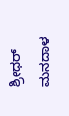ಶ್ರೀಧರ್ ಮನದಾಳ